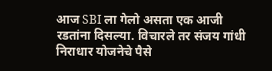आज SBI ला गेलो असता एक आजी रडतांना दिसल्या. विचारले तर संजय गांधी निराधार योजनेचे पैसे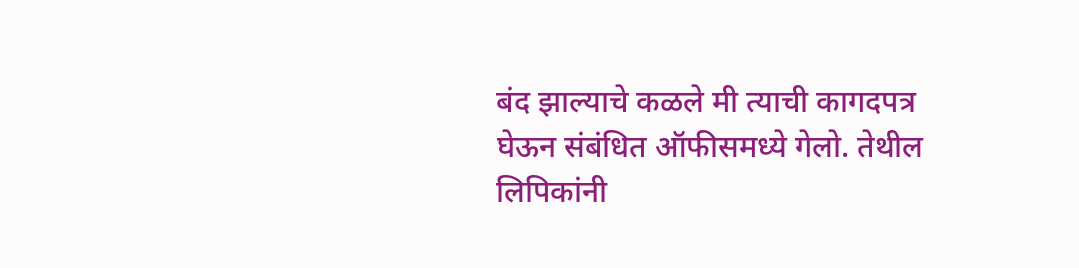बंद झाल्याचे कळले मी त्याची कागदपत्र घेऊन संबंधित ऑफीसमध्ये गेलो. तेथील लिपिकांनी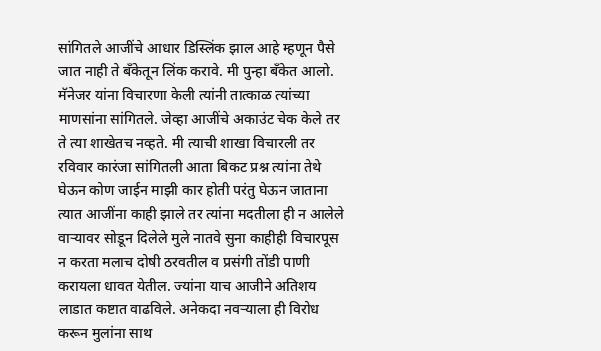सांगितले आजींचे आधार डिस्लिंक झाल आहे म्हणून पैसे जात नाही ते बँकेतून लिंक करावे. मी पुन्हा बँकेत आलो. मॅनेजर यांना विचारणा केली त्यांनी तात्काळ त्यांच्या माणसांना सांगितले. जेव्हा आजींचे अकाउंट चेक केले तर ते त्या शाखेतच नव्हते. मी त्याची शाखा विचारली तर रविवार कारंजा सांगितली आता बिकट प्रश्न त्यांना तेथे घेऊन कोण जाईन माझी कार होती परंतु घेऊन जाताना त्यात आजींना काही झाले तर त्यांना मदतीला ही न आलेले वाऱ्यावर सोडून दिलेले मुले नातवे सुना काहीही विचारपूस न करता मलाच दोषी ठरवतील व प्रसंगी तोंडी पाणी करायला धावत येतील. ज्यांना याच आजीने अतिशय लाडात कष्टात वाढविले. अनेकदा नवऱ्याला ही विरोध करून मुलांना साथ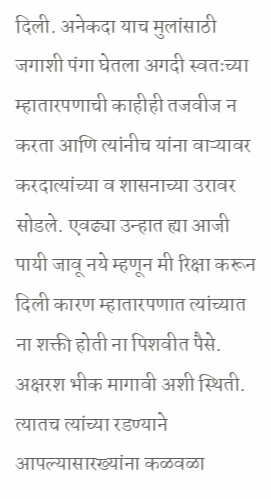दिली. अनेकदा याच मुलांसाठी जगाशी पंगा घेतला अगदी स्वतःच्या म्हातारपणाची काहीही तजवीज न करता आणि त्यांनीच यांना वाऱ्यावर करदात्यांच्या व शासनाच्या उरावर सोडले. एवढ्या उन्हात ह्या आजी पायी जावू नये म्हणून मी रिक्षा करून दिली कारण म्हातारपणात त्यांच्यात ना शक्ती होती ना पिशवीत पैसे. अक्षरश भीक मागावी अशी स्थिती. त्यातच त्यांच्या रडण्याने आपल्यासारख्यांना कळवळा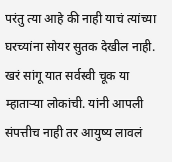परंतु त्या आहे की नाही याचं त्यांच्या घरच्यांना सोयर सुतक देखील नाही. खरं सांगू यात सर्वस्वी चूक या म्हाताऱ्या लोकांची. यांनी आपली संपत्तीच नाही तर आयुष्य लावलं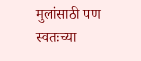मुलांसाठी पण स्वतःच्या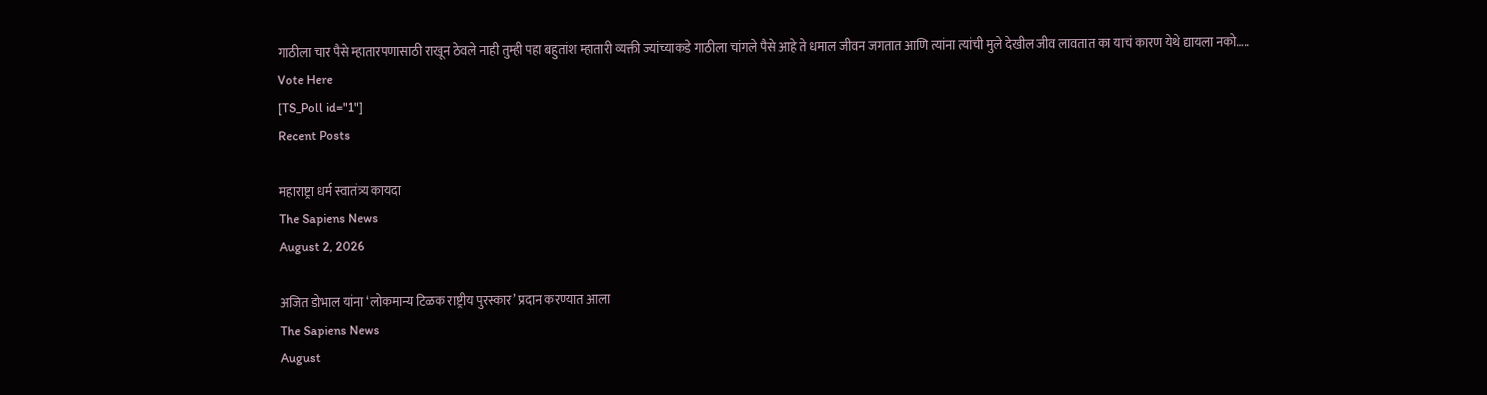गाठीला चार पैसे म्हातारपणासाठी राखून ठेवले नाही तुम्ही पहा बहुतांश म्हातारी व्यक्ती ज्यांच्याकडे गाठीला चांगले पैसे आहे ते धमाल जीवन जगतात आणि त्यांना त्यांची मुले देखील जीव लावतात का याचं कारण येथे द्यायला नको…..
Vote Here
[TS_Poll id="1"]
Recent Posts

महाराष्ट्रा धर्म स्वातंत्र्य कायदा
The Sapiens News
August 2, 2026

अजित डोभाल यांना ‘लोकमान्य टिळक राष्ट्रीय पुरस्कार’ प्रदान करण्यात आला
The Sapiens News
August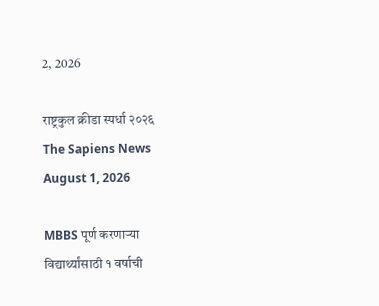2, 2026

राष्ट्रकुल क्रीडा स्पर्धा २०२६
The Sapiens News
August 1, 2026

MBBS पूर्ण करणाऱ्या विद्यार्थ्यांसाठी १ वर्षाची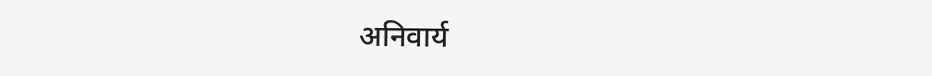अनिवार्य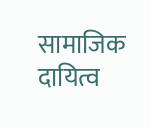सामाजिक दायित्व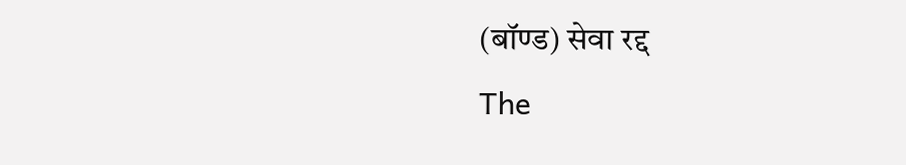(बॉण्ड) सेवा रद्द
The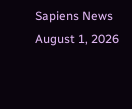Sapiens News
August 1, 2026